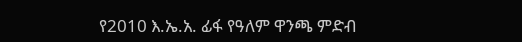የ2010 እ.ኤ.አ. ፊፋ የዓለም ዋንጫ ምድብ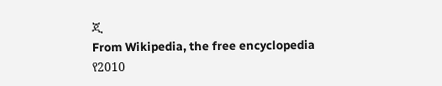ጂ
From Wikipedia, the free encyclopedia
የ2010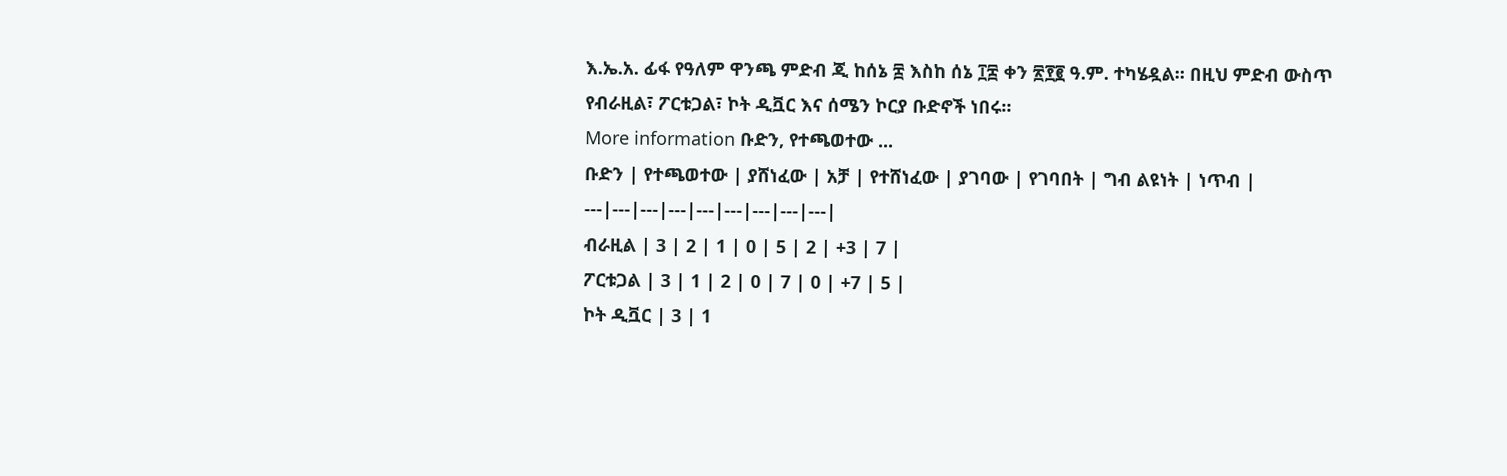እ.ኤ.አ. ፊፋ የዓለም ዋንጫ ምድብ ጂ ከሰኔ ፰ እስከ ሰኔ ፲፰ ቀን ፳፻፪ ዓ.ም. ተካሄዷል። በዚህ ምድብ ውስጥ የብራዚል፣ ፖርቱጋል፣ ኮት ዲቯር እና ሰሜን ኮርያ ቡድኖች ነበሩ።
More information ቡድን, የተጫወተው ...
ቡድን | የተጫወተው | ያሸነፈው | አቻ | የተሸነፈው | ያገባው | የገባበት | ግብ ልዩነት | ነጥብ |
---|---|---|---|---|---|---|---|---|
ብራዚል | 3 | 2 | 1 | 0 | 5 | 2 | +3 | 7 |
ፖርቱጋል | 3 | 1 | 2 | 0 | 7 | 0 | +7 | 5 |
ኮት ዲቯር | 3 | 1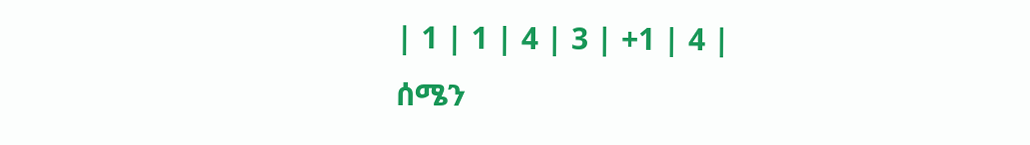| 1 | 1 | 4 | 3 | +1 | 4 |
ሰሜን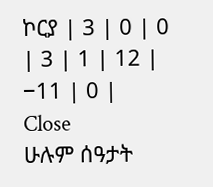ኮርያ | 3 | 0 | 0 | 3 | 1 | 12 | −11 | 0 |
Close
ሁሉም ሰዓታት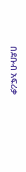በደቡብ አፍሪቃ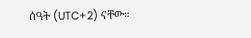ሰዓት (UTC+2) ናቸው።